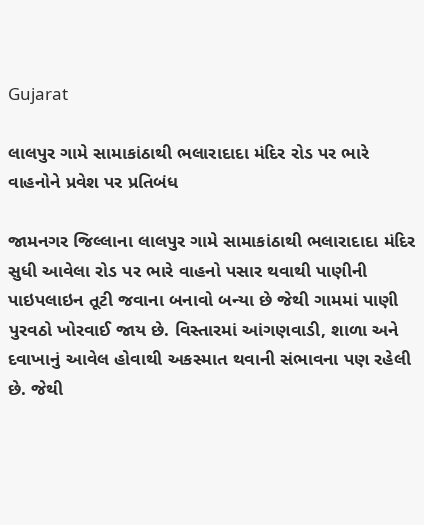Gujarat

લાલપુર ગામે સામાકાંઠાથી ભલારાદાદા મંદિર રોડ પર ભારે વાહનોને પ્રવેશ પર પ્રતિબંધ

જામનગર જિલ્લાના લાલપુર ગામે સામાકાંઠાથી ભલારાદાદા મંદિર સુધી આવેલા રોડ પર ભારે વાહનો પસાર થવાથી પાણીની પાઇપલાઇન તૂટી જવાના બનાવો બન્યા છે જેથી ગામમાં પાણી પુરવઠો ખોરવાઈ જાય છે. વિસ્તારમાં આંગણવાડી, શાળા અને દવાખાનું આવેલ હોવાથી અકસ્માત થવાની સંભાવના પણ રહેલી છે. જેથી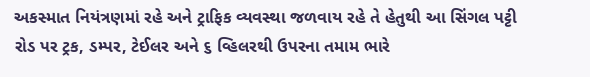અકસ્માત નિયંત્રણમાં રહે અને ટ્રાફિક વ્યવસ્થા જળવાય રહે તે હેતુથી આ સિંગલ પટ્ટી રોડ પર ટ્રક, ડમ્પર, ટેઈલર અને ૬ વ્હિલરથી ઉપરના તમામ ભારે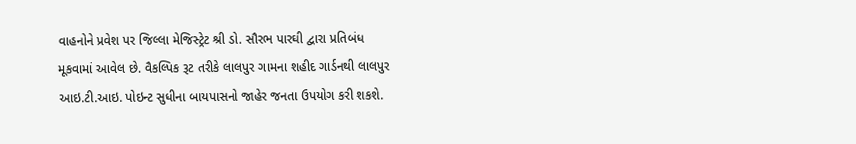વાહનોને પ્રવેશ પર જિલ્લા મેજિસ્ટ્રેટ શ્રી ડો. સૌરભ પારઘી દ્વારા પ્રતિબંધ મૂકવામાં આવેલ છે. વૈકલ્પિક રૂટ તરીકે લાલપુર ગામના શહીદ ગાર્ડનથી લાલપુર આઇ.ટી.આઇ. પોઇન્ટ સુધીના બાયપાસનો જાહેર જનતા ઉપયોગ કરી શકશે.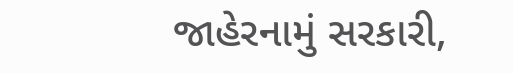જાહેરનામું સરકારી,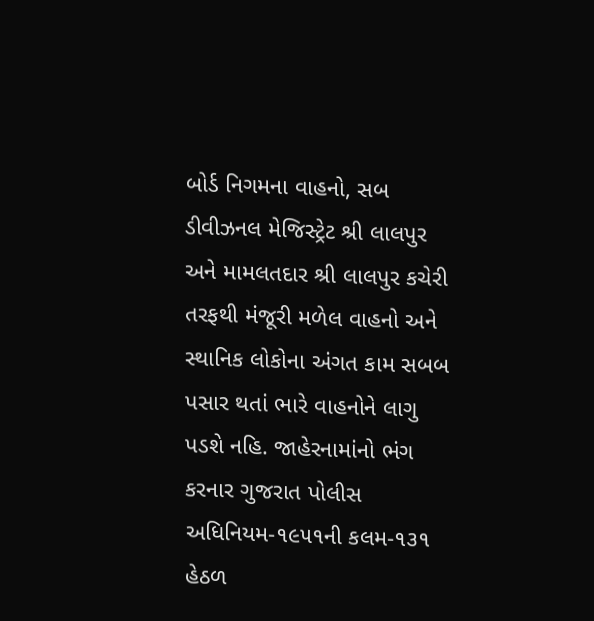બોર્ડ નિગમના વાહનો, સબ ડીવીઝનલ મેજિસ્ટ્રેટ શ્રી લાલપુર અને મામલતદાર શ્રી લાલપુર કચેરી તરફથી મંજૂરી મળેલ વાહનો અને સ્થાનિક લોકોના અંગત કામ સબબ પસાર થતાં ભારે વાહનોને લાગુ પડશે નહિ. જાહેરનામાંનો ભંગ કરનાર ગુજરાત પોલીસ અધિનિયમ-૧૯૫૧ની કલમ-૧૩૧ હેઠળ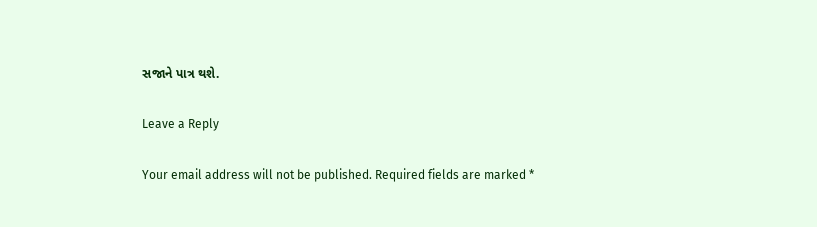સજાને પાત્ર થશે.

Leave a Reply

Your email address will not be published. Required fields are marked *